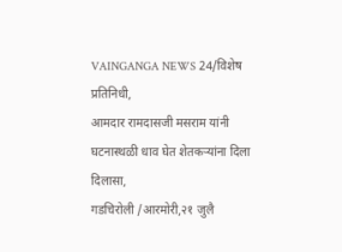VAINGANGA NEWS 24/विशेष प्रतिनिधी,
आमदार रामदासजी मसराम यांनी घटनास्थळी धाव घेत शेतकऱ्यांना दिला दिलासा,
गडचिरोली /आरमोरी,२१ जुलै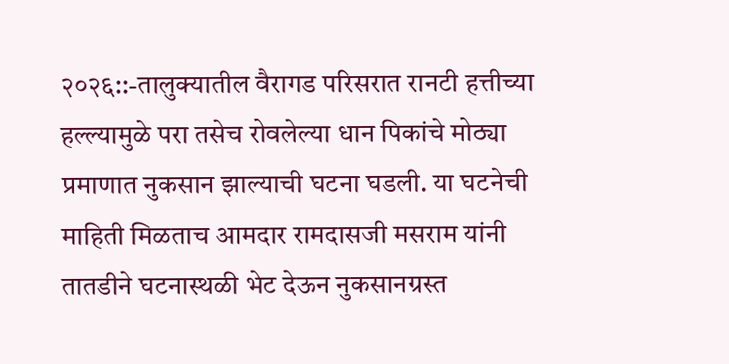२०२६::-तालुक्यातील वैरागड परिसरात रानटी हत्तीच्या हल्ल्यामुळे परा तसेच रोवलेल्या धान पिकांचे मोठ्या प्रमाणात नुकसान झाल्याची घटना घडली. या घटनेची माहिती मिळताच आमदार रामदासजी मसराम यांनी तातडीने घटनास्थळी भेट देऊन नुकसानग्रस्त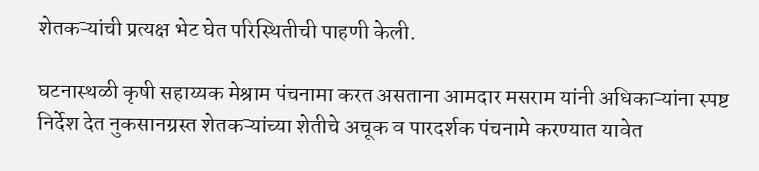शेतकऱ्यांची प्रत्यक्ष भेट घेत परिस्थितीची पाहणी केली.

घटनास्थळी कृषी सहाय्यक मेश्राम पंचनामा करत असताना आमदार मसराम यांनी अधिकाऱ्यांना स्पष्ट निर्देश देत नुकसानग्रस्त शेतकऱ्यांच्या शेतीचे अचूक व पारदर्शक पंचनामे करण्यात यावेत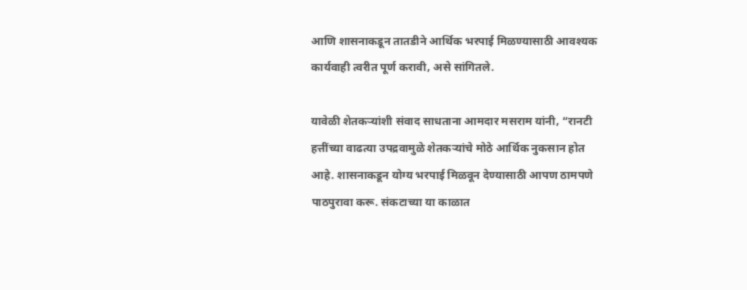आणि शासनाकडून तातडीने आर्थिक भरपाई मिळण्यासाठी आवश्यक कार्यवाही त्वरीत पूर्ण करावी, असे सांगितले.

यावेळी शेतकऱ्यांशी संवाद साधताना आमदार मसराम यांनी, “रानटी हत्तींच्या वाढत्या उपद्रवामुळे शेतकऱ्यांचे मोठे आर्थिक नुकसान होत आहे. शासनाकडून योग्य भरपाई मिळवून देण्यासाठी आपण ठामपणे पाठपुरावा करू. संकटाच्या या काळात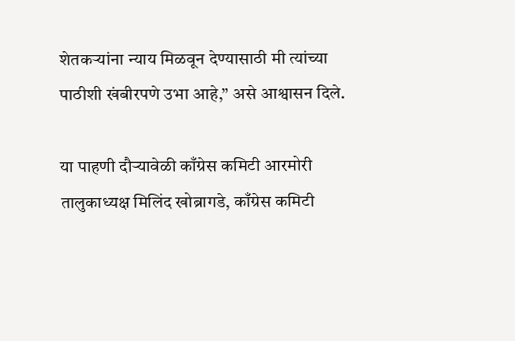शेतकऱ्यांना न्याय मिळवून देण्यासाठी मी त्यांच्या पाठीशी खंबीरपणे उभा आहे,” असे आश्वासन दिले.

या पाहणी दौऱ्यावेळी काँग्रेस कमिटी आरमोरी तालुकाध्यक्ष मिलिंद खोब्रागडे, काँग्रेस कमिटी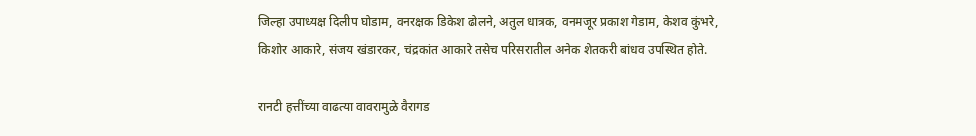जिल्हा उपाध्यक्ष दिलीप घोडाम, वनरक्षक डिकेश ढोलने, अतुल धात्रक, वनमजूर प्रकाश गेडाम, केशव कुंभरे, किशोर आकारे, संजय खंडारकर, चंद्रकांत आकारे तसेच परिसरातील अनेक शेतकरी बांधव उपस्थित होते.

रानटी हत्तींच्या वाढत्या वावरामुळे वैरागड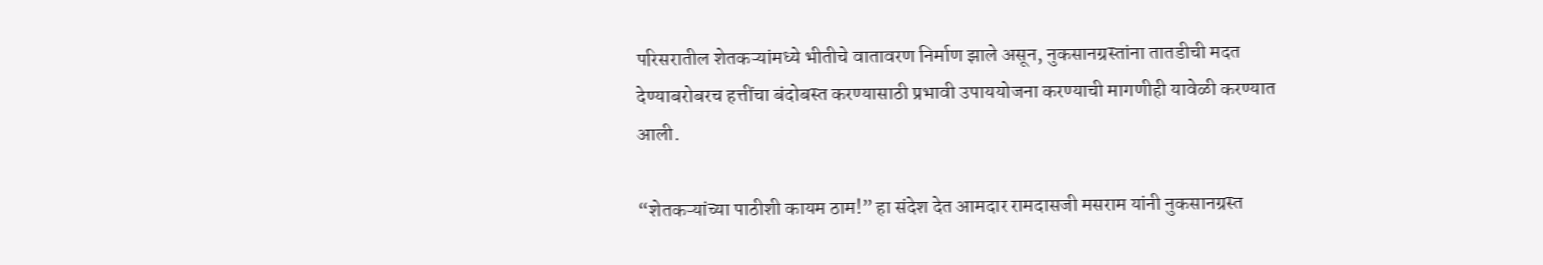परिसरातील शेतकऱ्यांमध्ये भीतीचे वातावरण निर्माण झाले असून, नुकसानग्रस्तांना तातडीची मदत देण्याबरोबरच हत्तींचा बंदोबस्त करण्यासाठी प्रभावी उपाययोजना करण्याची मागणीही यावेळी करण्यात आली.

“शेतकऱ्यांच्या पाठीशी कायम ठाम!” हा संदेश देत आमदार रामदासजी मसराम यांनी नुकसानग्रस्त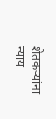शेतकऱ्यांना न्याय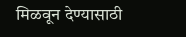मिळवून देण्यासाठी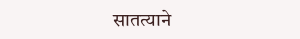सातत्याने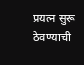प्रयत्न सुरू ठेवण्याची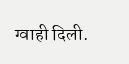ग्वाही दिली.